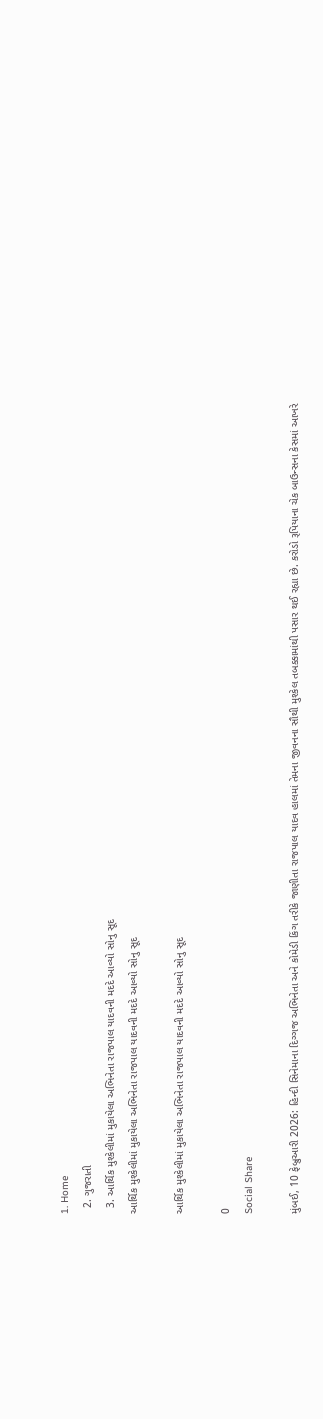1. Home
  2. ગુજરાતી
  3. આર્થિક મુશ્કેલીમાં મુકાયેલા અભિનેતા રાજપાલ યાદવની મદદે આવ્યો સોનુ સૂદ
આર્થિક મુશ્કેલીમાં મુકાયેલા અભિનેતા રાજપાલ યાદવની મદદે આવ્યો સોનુ સૂદ

આર્થિક મુશ્કેલીમાં મુકાયેલા અભિનેતા રાજપાલ યાદવની મદદે આવ્યો સોનુ સૂદ

0
Social Share

મુંબઈ, 10 ફેબ્રુઆરી 2026: હિન્દી સિનેમાના દિગ્ગજ અભિનેતા અને કોમેડી કિંગ તરીકે જાણીતા રાજપાલ યાદવ હાલમાં તેમના જીવનના સૌથી મુશ્કેલ તબક્કામાંથી પસાર થઈ રહ્યા છે. કરોડો રૂપિયાના ચેક બાઉન્સના કેસમાં આખરે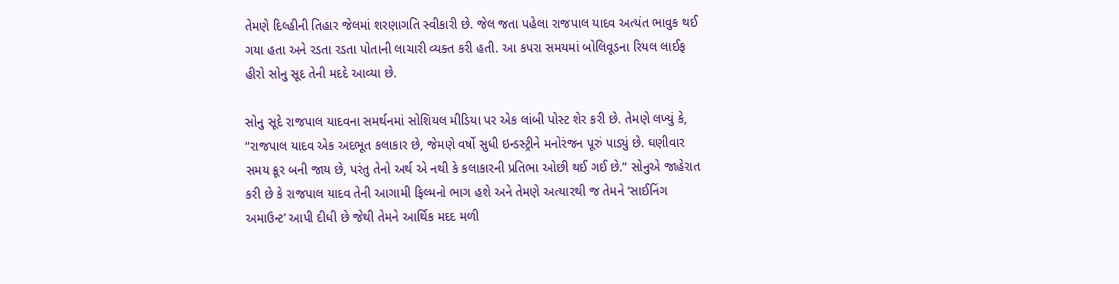તેમણે દિલ્હીની તિહાર જેલમાં શરણાગતિ સ્વીકારી છે. જેલ જતા પહેલા રાજપાલ યાદવ અત્યંત ભાવુક થઈ ગયા હતા અને રડતા રડતા પોતાની લાચારી વ્યક્ત કરી હતી. આ કપરા સમયમાં બોલિવૂડના રિયલ લાઈફ હીરો સોનુ સૂદ તેની મદદે આવ્યા છે.

સોનુ સૂદે રાજપાલ યાદવના સમર્થનમાં સોશિયલ મીડિયા પર એક લાંબી પોસ્ટ શેર કરી છે. તેમણે લખ્યું કે, “રાજપાલ યાદવ એક અદભૂત કલાકાર છે, જેમણે વર્ષો સુધી ઇન્ડસ્ટ્રીને મનોરંજન પૂરું પાડ્યું છે. ઘણીવાર સમય ક્રૂર બની જાય છે, પરંતુ તેનો અર્થ એ નથી કે કલાકારની પ્રતિભા ઓછી થઈ ગઈ છે.” સોનુએ જાહેરાત કરી છે કે રાજપાલ યાદવ તેની આગામી ફિલ્મનો ભાગ હશે અને તેમણે અત્યારથી જ તેમને ‘સાઈનિંગ અમાઉન્ટ’ આપી દીધી છે જેથી તેમને આર્થિક મદદ મળી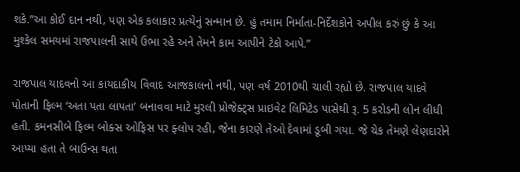શકે.”આ કોઈ દાન નથી, પણ એક કલાકાર પ્રત્યેનું સન્માન છે. હું તમામ નિર્માતા-નિર્દેશકોને અપીલ કરું છું કે આ મુશ્કેલ સમયમાં રાજપાલની સાથે ઉભા રહે અને તેમને કામ આપીને ટેકો આપે.”

રાજપાલ યાદવનો આ કાયદાકીય વિવાદ આજકાલનો નથી, પણ વર્ષ 2010થી ચાલી રહ્યો છે. રાજપાલ યાદવે પોતાની ફિલ્મ ‘અતા પતા લાપતા’ બનાવવા માટે મુરલી પ્રોજેક્ટ્સ પ્રાઇવેટ લિમિટેડ પાસેથી રૂ. 5 કરોડની લોન લીધી હતી. કમનસીબે ફિલ્મ બોક્સ ઓફિસ પર ફ્લોપ રહી, જેના કારણે તેઓ દેવામાં ડૂબી ગયા. જે ચેક તેમણે લેણદારોને આપ્યા હતા તે બાઉન્સ થતા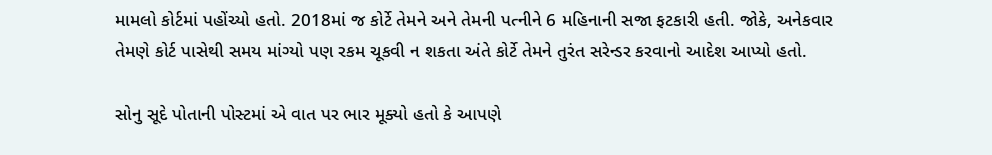મામલો કોર્ટમાં પહોંચ્યો હતો. 2018માં જ કોર્ટે તેમને અને તેમની પત્નીને 6 મહિનાની સજા ફટકારી હતી. જોકે, અનેકવાર તેમણે કોર્ટ પાસેથી સમય માંગ્યો પણ રકમ ચૂકવી ન શકતા અંતે કોર્ટે તેમને તુરંત સરેન્ડર કરવાનો આદેશ આપ્યો હતો.

સોનુ સૂદે પોતાની પોસ્ટમાં એ વાત પર ભાર મૂક્યો હતો કે આપણે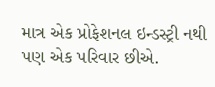માત્ર એક પ્રોફેશનલ ઇન્ડસ્ટ્રી નથી પણ એક પરિવાર છીએ.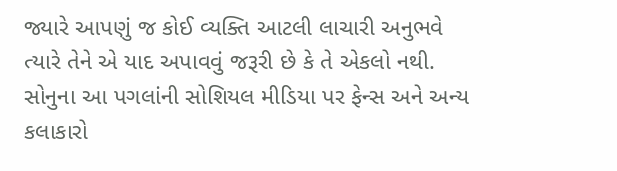જ્યારે આપણું જ કોઈ વ્યક્તિ આટલી લાચારી અનુભવે ત્યારે તેને એ યાદ અપાવવું જરૂરી છે કે તે એકલો નથી. સોનુના આ પગલાંની સોશિયલ મીડિયા પર ફેન્સ અને અન્ય કલાકારો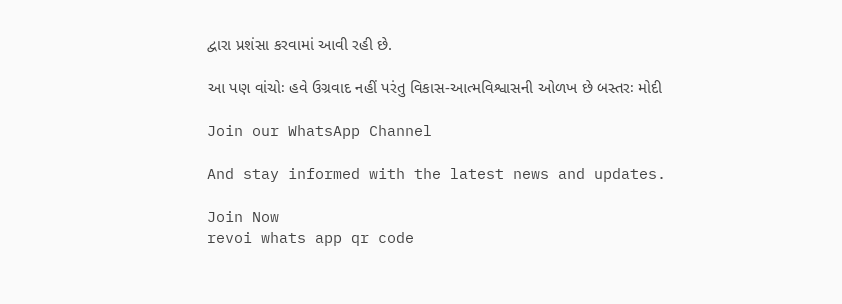દ્વારા પ્રશંસા કરવામાં આવી રહી છે.

આ પણ વાંચોઃ હવે ઉગ્રવાદ નહીં પરંતુ વિકાસ-આત્મવિશ્વાસની ઓળખ છે બસ્તરઃ મોદી

Join our WhatsApp Channel

And stay informed with the latest news and updates.

Join Now
revoi whats app qr code